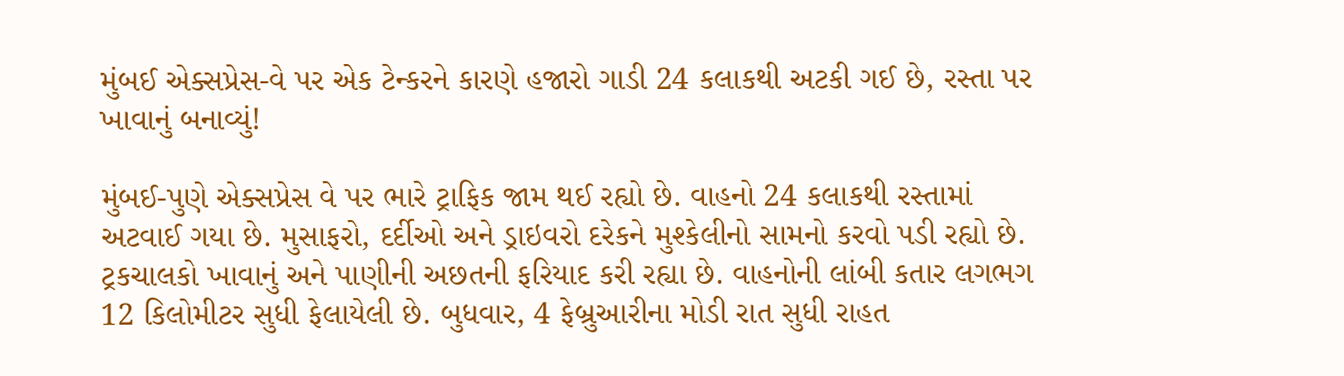મુંબઈ એક્સપ્રેસ-વે પર એક ટેન્કરને કારણે હજારો ગાડી 24 કલાકથી અટકી ગઈ છે, રસ્તા પર ખાવાનું બનાવ્યું!

મુંબઈ-પુણે એક્સપ્રેસ વે પર ભારે ટ્રાફિક જામ થઈ રહ્યો છે. વાહનો 24 કલાકથી રસ્તામાં અટવાઈ ગયા છે. મુસાફરો, દર્દીઓ અને ડ્રાઇવરો દરેકને મુશ્કેલીનો સામનો કરવો પડી રહ્યો છે. ટ્રકચાલકો ખાવાનું અને પાણીની અછતની ફરિયાદ કરી રહ્યા છે. વાહનોની લાંબી કતાર લગભગ 12 કિલોમીટર સુધી ફેલાયેલી છે. બુધવાર, 4 ફેબ્રુઆરીના મોડી રાત સુધી રાહત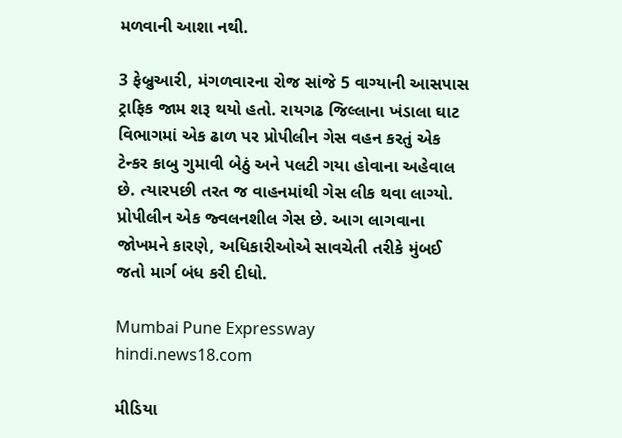મળવાની આશા નથી.

3 ફેબ્રુઆરી, મંગળવારના રોજ સાંજે 5 વાગ્યાની આસપાસ ટ્રાફિક જામ શરૂ થયો હતો. રાયગઢ જિલ્લાના ખંડાલા ઘાટ વિભાગમાં એક ઢાળ પર પ્રોપીલીન ગેસ વહન કરતું એક ટેન્કર કાબુ ગુમાવી બેઠું અને પલટી ગયા હોવાના અહેવાલ છે. ત્યારપછી તરત જ વાહનમાંથી ગેસ લીક થવા લાગ્યો. પ્રોપીલીન એક જ્વલનશીલ ગેસ છે. આગ લાગવાના જોખમને કારણે, અધિકારીઓએ સાવચેતી તરીકે મુંબઈ જતો માર્ગ બંધ કરી દીધો.

Mumbai Pune Expressway
hindi.news18.com

મીડિયા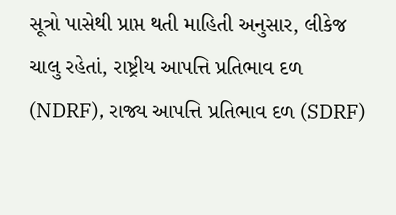સૂત્રો પાસેથી પ્રાપ્ત થતી માહિતી અનુસાર, લીકેજ ચાલુ રહેતાં, રાષ્ટ્રીય આપત્તિ પ્રતિભાવ દળ (NDRF), રાજ્ય આપત્તિ પ્રતિભાવ દળ (SDRF)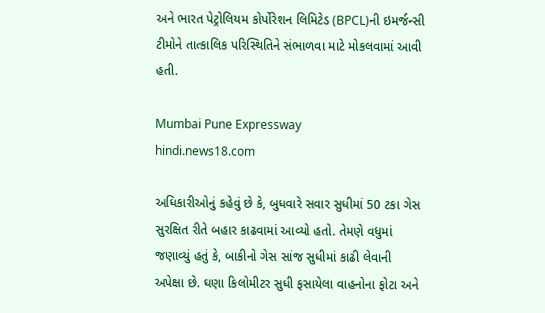અને ભારત પેટ્રોલિયમ કોર્પોરેશન લિમિટેડ (BPCL)ની ઇમર્જન્સી ટીમોને તાત્કાલિક પરિસ્થિતિને સંભાળવા માટે મોકલવામાં આવી હતી.

Mumbai Pune Expressway
hindi.news18.com

અધિકારીઓનું કહેવું છે કે, બુધવારે સવાર સુધીમાં 50 ટકા ગેસ સુરક્ષિત રીતે બહાર કાઢવામાં આવ્યો હતો. તેમણે વધુમાં જણાવ્યું હતું કે, બાકીનો ગેસ સાંજ સુધીમાં કાઢી લેવાની અપેક્ષા છે. ઘણા કિલોમીટર સુધી ફસાયેલા વાહનોના ફોટા અને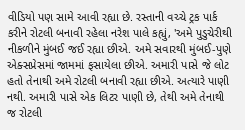વીડિયો પણ સામે આવી રહ્યા છે. રસ્તાની વચ્ચે ટ્રક પાર્ક કરીને રોટલી બનાવી રહેલા નરેશ પાલે કહ્યું, 'અમે પુડુચેરીથી નીકળીને મુંબઈ જઈ રહ્યા છીએ. અમે સવારથી મુંબઈ-પુણે એક્સપ્રેસમાં જામમાં ફસાયેલા છીએ. અમારી પાસે જે લોટ હતો તેનાથી અમે રોટલી બનાવી રહ્યા છીએ. અત્યારે પાણી નથી. અમારી પાસે એક લિટર પાણી છે, તેથી અમે તેનાથી જ રોટલી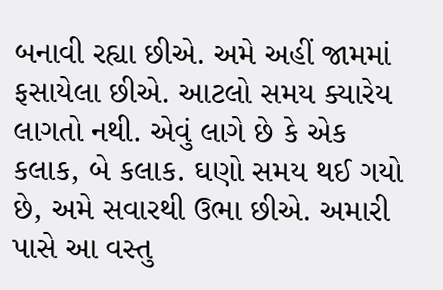બનાવી રહ્યા છીએ. અમે અહીં જામમાં ફસાયેલા છીએ. આટલો સમય ક્યારેય લાગતો નથી. એવું લાગે છે કે એક કલાક, બે કલાક. ઘણો સમય થઈ ગયો છે, અમે સવારથી ઉભા છીએ. અમારી પાસે આ વસ્તુ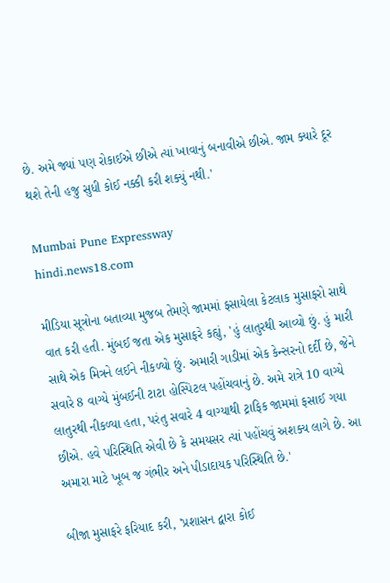છે. અમે જ્યાં પણ રોકાઈએ છીએ ત્યાં ખાવાનું બનાવીએ છીએ. જામ ક્યારે દૂર થશે તેની હજુ સુધી કોઈ નક્કી કરી શક્યું નથી.'

Mumbai Pune Expressway
hindi.news18.com

મીડિયા સૂત્રોના બતાવ્યા મુજબ તેમણે જામમાં ફસાયેલા કેટલાક મુસાફરો સાથે વાત કરી હતી. મુંબઈ જતા એક મુસાફરે કહ્યું, 'હું લાતુરથી આવ્યો છું. હું મારી સાથે એક મિત્રને લઈને નીકળ્યો છું. અમારી ગાડીમાં એક કેન્સરનો દર્દી છે, જેને સવારે 8 વાગ્યે મુંબઈની ટાટા હોસ્પિટલ પહોંચવાનું છે. અમે રાત્રે 10 વાગ્યે લાતુરથી નીકળ્યા હતા, પરંતુ સવારે 4 વાગ્યાથી ટ્રાફિક જામમાં ફસાઈ ગયા છીએ. હવે પરિસ્થિતિ એવી છે કે સમયસર ત્યાં પહોંચવું અશક્ય લાગે છે. આ અમારા માટે ખૂબ જ ગંભીર અને પીડાદાયક પરિસ્થિતિ છે.'

બીજા મુસાફરે ફરિયાદ કરી, 'પ્રશાસન દ્વારા કોઈ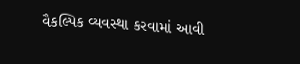વૈકલ્પિક વ્યવસ્થા કરવામાં આવી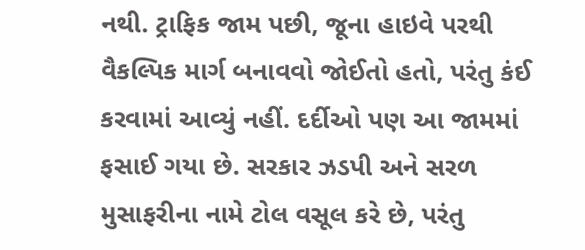નથી. ટ્રાફિક જામ પછી, જૂના હાઇવે પરથી વૈકલ્પિક માર્ગ બનાવવો જોઈતો હતો, પરંતુ કંઈ કરવામાં આવ્યું નહીં. દર્દીઓ પણ આ જામમાં ફસાઈ ગયા છે. સરકાર ઝડપી અને સરળ મુસાફરીના નામે ટોલ વસૂલ કરે છે, પરંતુ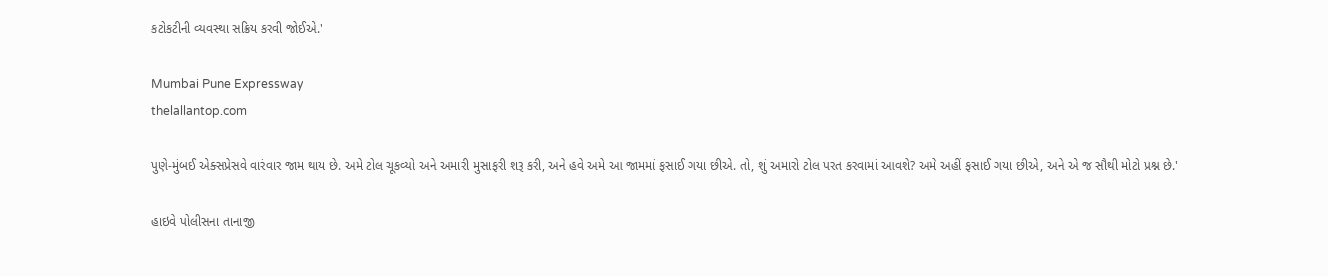કટોકટીની વ્યવસ્થા સક્રિય કરવી જોઈએ.'

Mumbai Pune Expressway
thelallantop.com

પુણે-મુંબઈ એક્સપ્રેસવે વારંવાર જામ થાય છે. અમે ટોલ ચૂકવ્યો અને અમારી મુસાફરી શરૂ કરી, અને હવે અમે આ જામમાં ફસાઈ ગયા છીએ. તો, શું અમારો ટોલ પરત કરવામાં આવશે? અમે અહીં ફસાઈ ગયા છીએ, અને એ જ સૌથી મોટો પ્રશ્ન છે.'

હાઇવે પોલીસના તાનાજી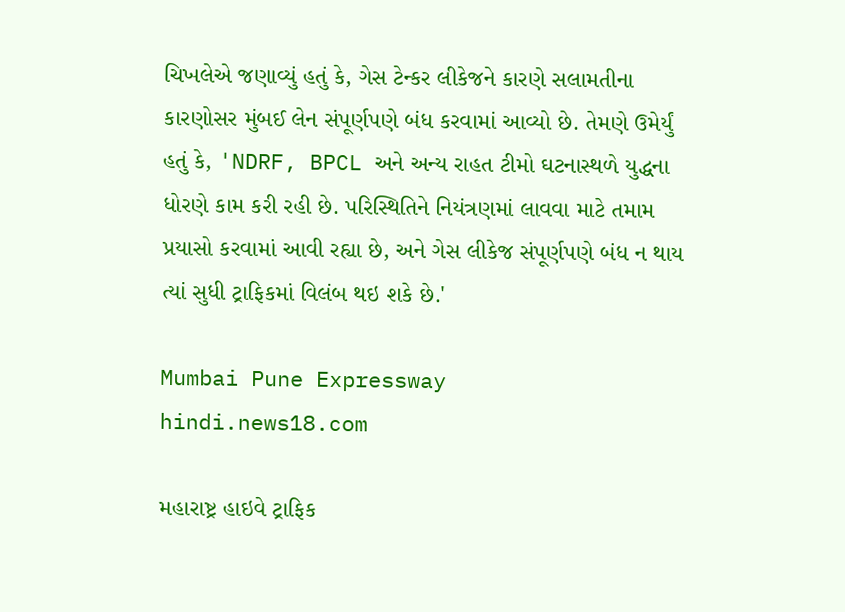ચિખલેએ જણાવ્યું હતું કે, ગેસ ટેન્કર લીકેજને કારણે સલામતીના કારણોસર મુંબઈ લેન સંપૂર્ણપણે બંધ કરવામાં આવ્યો છે. તેમણે ઉમેર્યું હતું કે, 'NDRF, BPCL અને અન્ય રાહત ટીમો ઘટનાસ્થળે યુદ્ધના ધોરણે કામ કરી રહી છે. પરિસ્થિતિને નિયંત્રણમાં લાવવા માટે તમામ પ્રયાસો કરવામાં આવી રહ્યા છે, અને ગેસ લીકેજ સંપૂર્ણપણે બંધ ન થાય ત્યાં સુધી ટ્રાફિકમાં વિલંબ થઇ શકે છે.'

Mumbai Pune Expressway
hindi.news18.com

મહારાષ્ટ્ર હાઇવે ટ્રાફિક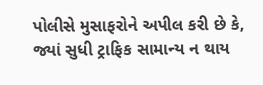પોલીસે મુસાફરોને અપીલ કરી છે કે, જ્યાં સુધી ટ્રાફિક સામાન્ય ન થાય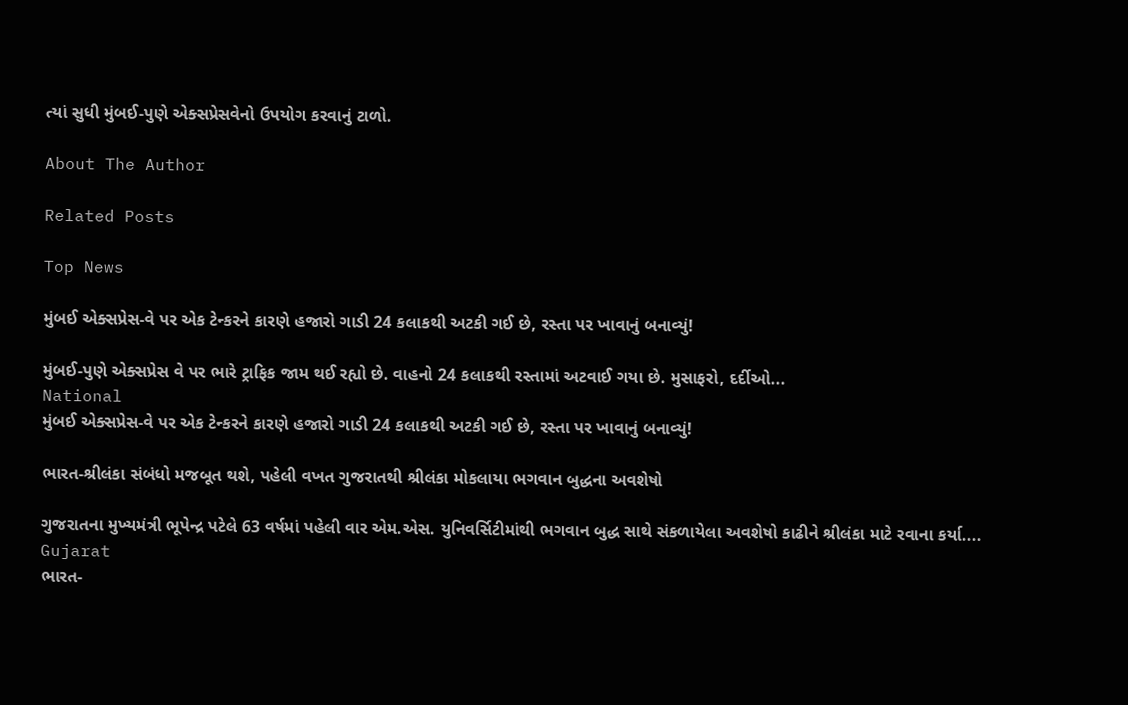ત્યાં સુધી મુંબઈ-પુણે એક્સપ્રેસવેનો ઉપયોગ કરવાનું ટાળો.

About The Author

Related Posts

Top News

મુંબઈ એક્સપ્રેસ-વે પર એક ટેન્કરને કારણે હજારો ગાડી 24 કલાકથી અટકી ગઈ છે, રસ્તા પર ખાવાનું બનાવ્યું!

મુંબઈ-પુણે એક્સપ્રેસ વે પર ભારે ટ્રાફિક જામ થઈ રહ્યો છે. વાહનો 24 કલાકથી રસ્તામાં અટવાઈ ગયા છે. મુસાફરો, દર્દીઓ...
National
મુંબઈ એક્સપ્રેસ-વે પર એક ટેન્કરને કારણે હજારો ગાડી 24 કલાકથી અટકી ગઈ છે, રસ્તા પર ખાવાનું બનાવ્યું!

ભારત-શ્રીલંકા સંબંધો મજબૂત થશે, પહેલી વખત ગુજરાતથી શ્રીલંકા મોકલાયા ભગવાન બુદ્ધના અવશેષો

ગુજરાતના મુખ્યમંત્રી ભૂપેન્દ્ર પટેલે 63 વર્ષમાં પહેલી વાર એમ.એસ. યુનિવર્સિટીમાંથી ભગવાન બુદ્ધ સાથે સંકળાયેલા અવશેષો કાઢીને શ્રીલંકા માટે રવાના કર્યા....
Gujarat
ભારત-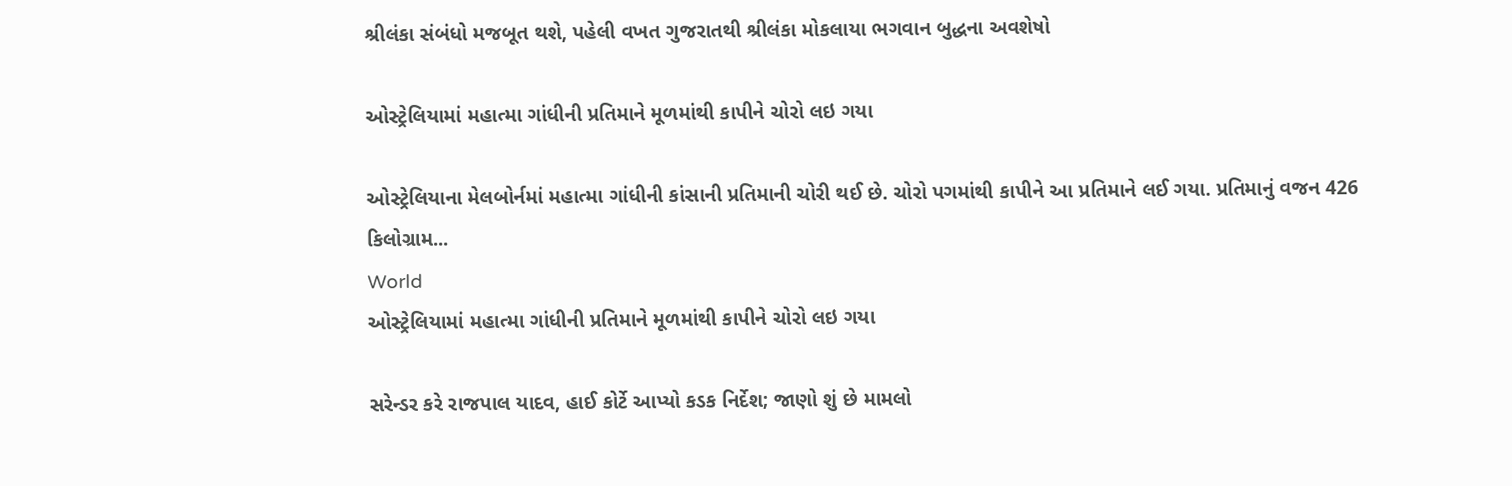શ્રીલંકા સંબંધો મજબૂત થશે, પહેલી વખત ગુજરાતથી શ્રીલંકા મોકલાયા ભગવાન બુદ્ધના અવશેષો

ઓસ્ટ્રેલિયામાં મહાત્મા ગાંધીની પ્રતિમાને મૂળમાંથી કાપીને ચોરો લઇ ગયા

ઓસ્ટ્રેલિયાના મેલબોર્નમાં મહાત્મા ગાંધીની કાંસાની પ્રતિમાની ચોરી થઈ છે. ચોરો પગમાંથી કાપીને આ પ્રતિમાને લઈ ગયા. પ્રતિમાનું વજન 426 કિલોગ્રામ...
World
ઓસ્ટ્રેલિયામાં મહાત્મા ગાંધીની પ્રતિમાને મૂળમાંથી કાપીને ચોરો લઇ ગયા

સરેન્ડર કરે રાજપાલ યાદવ, હાઈ કોર્ટે આપ્યો કડક નિર્દેશ; જાણો શું છે મામલો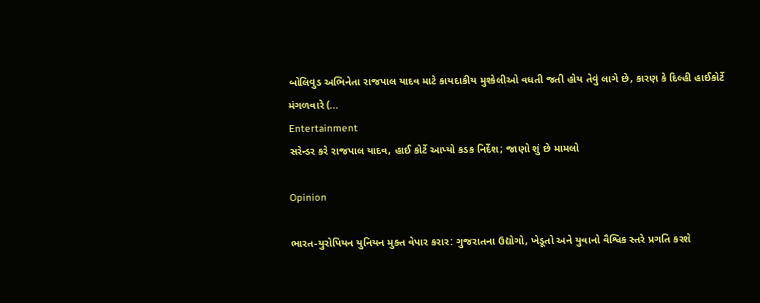બોલિવુડ અભિનેતા રાજપાલ યાદવ માટે કાયદાકીય મુશ્કેલીઓ વધતી જતી હોય તેવું લાગે છે, કારણ કે દિલ્હી હાઈકોર્ટે મંગળવારે (...
Entertainment
સરેન્ડર કરે રાજપાલ યાદવ, હાઈ કોર્ટે આપ્યો કડક નિર્દેશ; જાણો શું છે મામલો

Opinion

ભારત-યુરોપિયન યુનિયન મુક્ત વેપાર કરાર: ગુજરાતના ઉદ્યોગો, ખેડૂતો અને યુવાનો વૈશ્વિક સ્તરે પ્રગતિ કરશે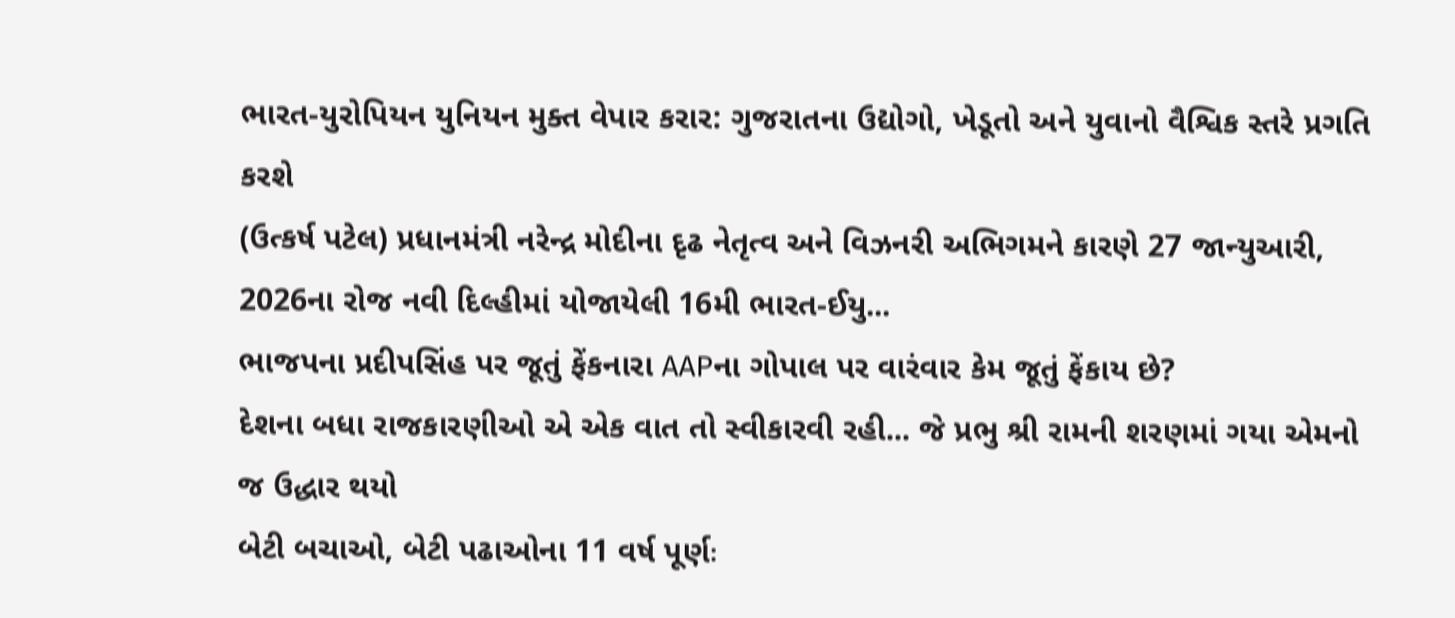ભારત-યુરોપિયન યુનિયન મુક્ત વેપાર કરાર: ગુજરાતના ઉદ્યોગો, ખેડૂતો અને યુવાનો વૈશ્વિક સ્તરે પ્રગતિ કરશે
(ઉત્કર્ષ પટેલ) પ્રધાનમંત્રી નરેન્દ્ર મોદીના દૃઢ નેતૃત્વ અને વિઝનરી અભિગમને કારણે 27 જાન્યુઆરી, 2026ના રોજ નવી દિલ્હીમાં યોજાયેલી 16મી ભારત-ઈયુ...
ભાજપના પ્રદીપસિંહ પર જૂતું ફેંકનારા AAPના ગોપાલ પર વારંવાર કેમ જૂતું ફેંકાય છે?
દેશના બધા રાજકારણીઓ એ એક વાત તો સ્વીકારવી રહી... જે પ્રભુ શ્રી રામની શરણમાં ગયા એમનો જ ઉદ્ધાર થયો
બેટી બચાઓ, બેટી પઢાઓના 11 વર્ષ પૂર્ણઃ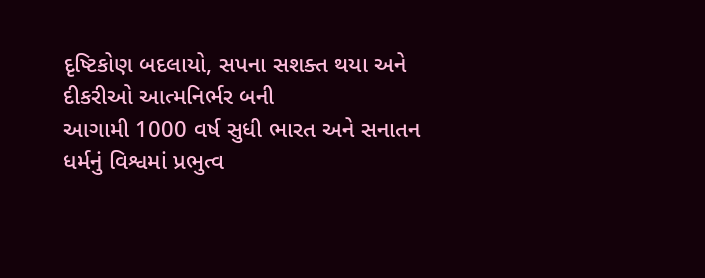દૃષ્ટિકોણ બદલાયો, સપના સશક્ત થયા અને દીકરીઓ આત્મનિર્ભર બની
આગામી 1000 વર્ષ સુધી ભારત અને સનાતન ધર્મનું વિશ્વમાં પ્રભુત્વ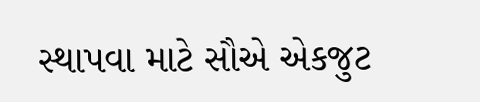સ્થાપવા માટે સૌએ એકજુટ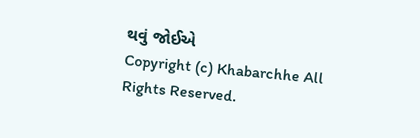થવું જોઈએ
Copyright (c) Khabarchhe All Rights Reserved.